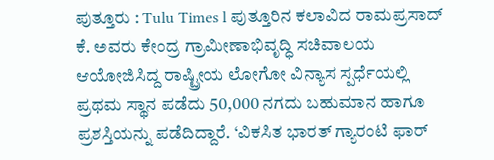ಪುತ್ತೂರು : Tulu Times l ಪುತ್ತೂರಿನ ಕಲಾವಿದ ರಾಮಪ್ರಸಾದ್ ಕೆ. ಅವರು ಕೇಂದ್ರ ಗ್ರಾಮೀಣಾಭಿವೃದ್ಧಿ ಸಚಿವಾಲಯ ಆಯೋಜಿಸಿದ್ದ ರಾಷ್ಟ್ರೀಯ ಲೋಗೋ ವಿನ್ಯಾಸ ಸ್ಪರ್ಧೆಯಲ್ಲಿ ಪ್ರಥಮ ಸ್ಥಾನ ಪಡೆದು 50,000 ನಗದು ಬಹುಮಾನ ಹಾಗೂ ಪ್ರಶಸ್ತಿಯನ್ನು ಪಡೆದಿದ್ದಾರೆ. ‘ವಿಕಸಿತ ಭಾರತ್ ಗ್ಯಾರಂಟಿ ಫಾರ್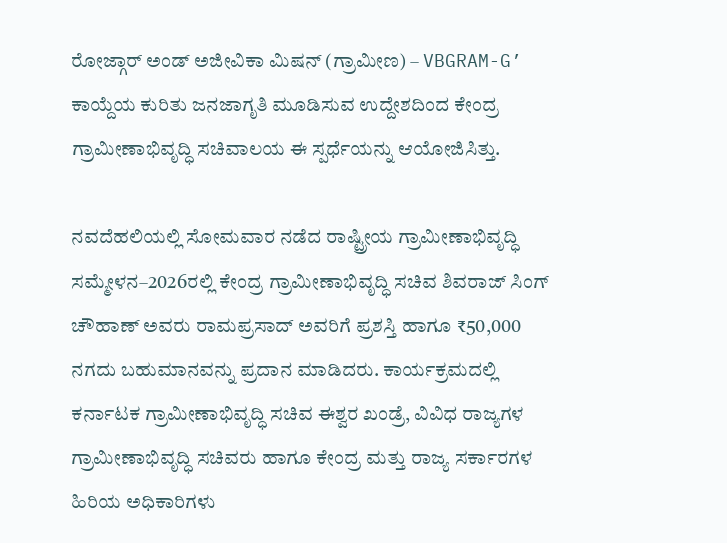ರೋಜ್ಗಾರ್ ಅಂಡ್ ಅಜೀವಿಕಾ ಮಿಷನ್ (ಗ್ರಾಮೀಣ) – VBGRAM-G’ ಕಾಯ್ದೆಯ ಕುರಿತು ಜನಜಾಗೃತಿ ಮೂಡಿಸುವ ಉದ್ದೇಶದಿಂದ ಕೇಂದ್ರ ಗ್ರಾಮೀಣಾಭಿವೃದ್ಧಿ ಸಚಿವಾಲಯ ಈ ಸ್ಪರ್ಧೆಯನ್ನು ಆಯೋಜಿಸಿತ್ತು.

ನವದೆಹಲಿಯಲ್ಲಿ ಸೋಮವಾರ ನಡೆದ ರಾಷ್ಟ್ರೀಯ ಗ್ರಾಮೀಣಾಭಿವೃದ್ಧಿ ಸಮ್ಮೇಳನ–2026ರಲ್ಲಿ ಕೇಂದ್ರ ಗ್ರಾಮೀಣಾಭಿವೃದ್ಧಿ ಸಚಿವ ಶಿವರಾಜ್ ಸಿಂಗ್ ಚೌಹಾಣ್ ಅವರು ರಾಮಪ್ರಸಾದ್ ಅವರಿಗೆ ಪ್ರಶಸ್ತಿ ಹಾಗೂ ₹50,000 ನಗದು ಬಹುಮಾನವನ್ನು ಪ್ರದಾನ ಮಾಡಿದರು. ಕಾರ್ಯಕ್ರಮದಲ್ಲಿ ಕರ್ನಾಟಕ ಗ್ರಾಮೀಣಾಭಿವೃದ್ಧಿ ಸಚಿವ ಈಶ್ವರ ಖಂಡ್ರೆ, ವಿವಿಧ ರಾಜ್ಯಗಳ ಗ್ರಾಮೀಣಾಭಿವೃದ್ಧಿ ಸಚಿವರು ಹಾಗೂ ಕೇಂದ್ರ ಮತ್ತು ರಾಜ್ಯ ಸರ್ಕಾರಗಳ ಹಿರಿಯ ಅಧಿಕಾರಿಗಳು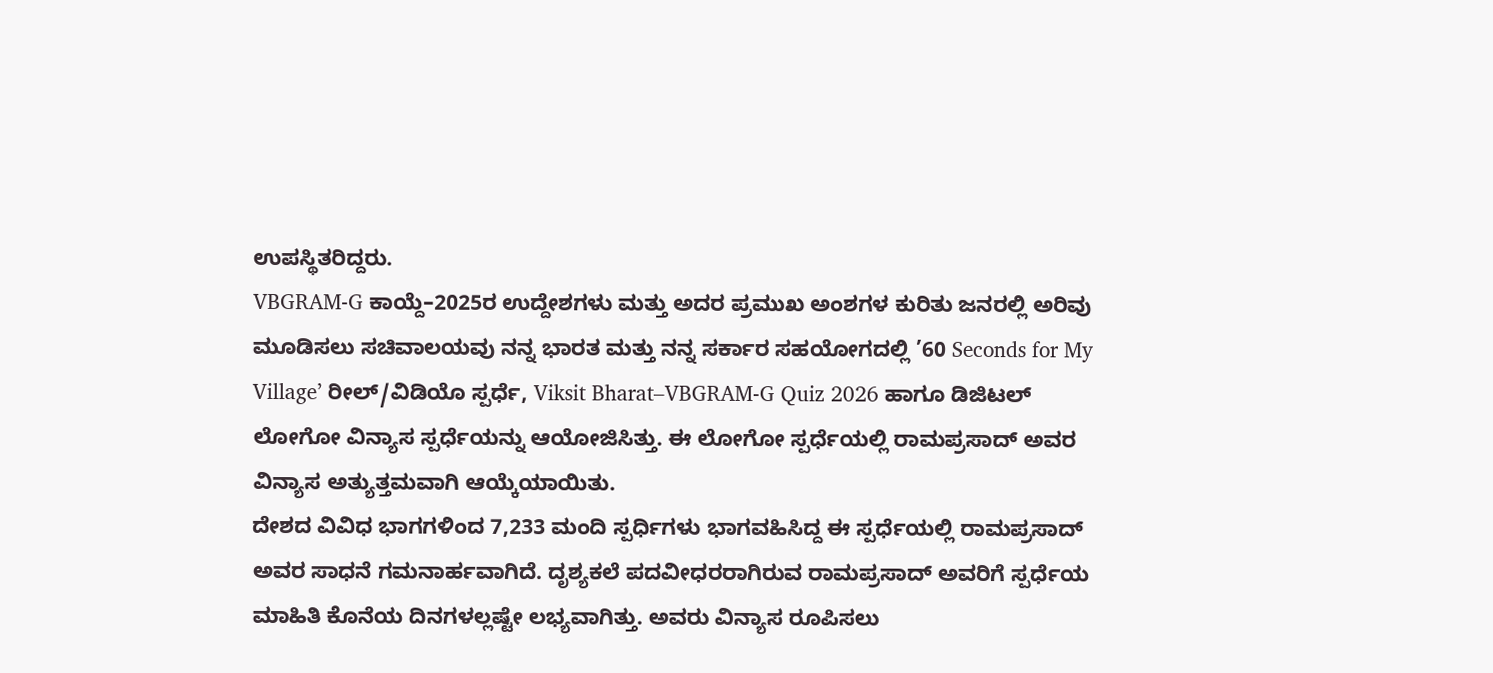ಉಪಸ್ಥಿತರಿದ್ದರು.
VBGRAM-G ಕಾಯ್ದೆ–2025ರ ಉದ್ದೇಶಗಳು ಮತ್ತು ಅದರ ಪ್ರಮುಖ ಅಂಶಗಳ ಕುರಿತು ಜನರಲ್ಲಿ ಅರಿವು ಮೂಡಿಸಲು ಸಚಿವಾಲಯವು ನನ್ನ ಭಾರತ ಮತ್ತು ನನ್ನ ಸರ್ಕಾರ ಸಹಯೋಗದಲ್ಲಿ ’60 Seconds for My Village’ ರೀಲ್/ವಿಡಿಯೊ ಸ್ಪರ್ಧೆ, Viksit Bharat–VBGRAM-G Quiz 2026 ಹಾಗೂ ಡಿಜಿಟಲ್ ಲೋಗೋ ವಿನ್ಯಾಸ ಸ್ಪರ್ಧೆಯನ್ನು ಆಯೋಜಿಸಿತ್ತು. ಈ ಲೋಗೋ ಸ್ಪರ್ಧೆಯಲ್ಲಿ ರಾಮಪ್ರಸಾದ್ ಅವರ ವಿನ್ಯಾಸ ಅತ್ಯುತ್ತಮವಾಗಿ ಆಯ್ಕೆಯಾಯಿತು.
ದೇಶದ ವಿವಿಧ ಭಾಗಗಳಿಂದ 7,233 ಮಂದಿ ಸ್ಪರ್ಧಿಗಳು ಭಾಗವಹಿಸಿದ್ದ ಈ ಸ್ಪರ್ಧೆಯಲ್ಲಿ ರಾಮಪ್ರಸಾದ್ ಅವರ ಸಾಧನೆ ಗಮನಾರ್ಹವಾಗಿದೆ. ದೃಶ್ಯಕಲೆ ಪದವೀಧರರಾಗಿರುವ ರಾಮಪ್ರಸಾದ್ ಅವರಿಗೆ ಸ್ಪರ್ಧೆಯ ಮಾಹಿತಿ ಕೊನೆಯ ದಿನಗಳಲ್ಲಷ್ಟೇ ಲಭ್ಯವಾಗಿತ್ತು. ಅವರು ವಿನ್ಯಾಸ ರೂಪಿಸಲು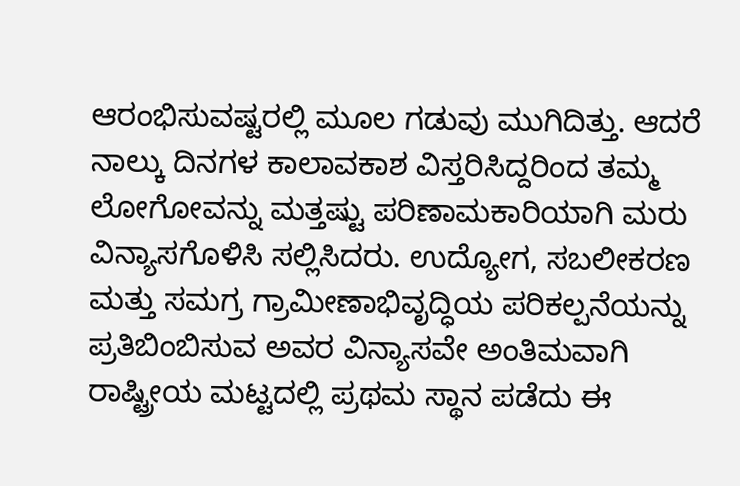ಆರಂಭಿಸುವಷ್ಟರಲ್ಲಿ ಮೂಲ ಗಡುವು ಮುಗಿದಿತ್ತು. ಆದರೆ ನಾಲ್ಕು ದಿನಗಳ ಕಾಲಾವಕಾಶ ವಿಸ್ತರಿಸಿದ್ದರಿಂದ ತಮ್ಮ ಲೋಗೋವನ್ನು ಮತ್ತಷ್ಟು ಪರಿಣಾಮಕಾರಿಯಾಗಿ ಮರು ವಿನ್ಯಾಸಗೊಳಿಸಿ ಸಲ್ಲಿಸಿದರು. ಉದ್ಯೋಗ, ಸಬಲೀಕರಣ ಮತ್ತು ಸಮಗ್ರ ಗ್ರಾಮೀಣಾಭಿವೃದ್ಧಿಯ ಪರಿಕಲ್ಪನೆಯನ್ನು ಪ್ರತಿಬಿಂಬಿಸುವ ಅವರ ವಿನ್ಯಾಸವೇ ಅಂತಿಮವಾಗಿ ರಾಷ್ಟ್ರೀಯ ಮಟ್ಟದಲ್ಲಿ ಪ್ರಥಮ ಸ್ಥಾನ ಪಡೆದು ಈ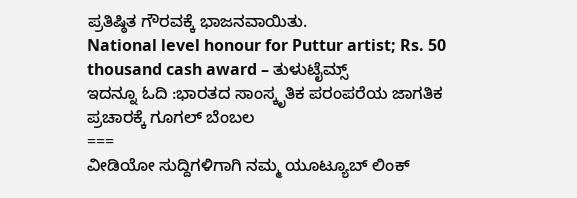ಪ್ರತಿಷ್ಠಿತ ಗೌರವಕ್ಕೆ ಭಾಜನವಾಯಿತು.
National level honour for Puttur artist; Rs. 50 thousand cash award – ತುಳುಟೈಮ್ಸ್
ಇದನ್ನೂ ಓದಿ :ಭಾರತದ ಸಾಂಸ್ಕೃತಿಕ ಪರಂಪರೆಯ ಜಾಗತಿಕ ಪ್ರಚಾರಕ್ಕೆ ಗೂಗಲ್ ಬೆಂಬಲ
===
ವೀಡಿಯೋ ಸುದ್ದಿಗಳಿಗಾಗಿ ನಮ್ಮ ಯೂಟ್ಯೂಬ್ ಲಿಂಕ್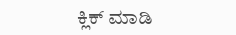ಕ್ಲಿಕ್ ಮಾಡಿ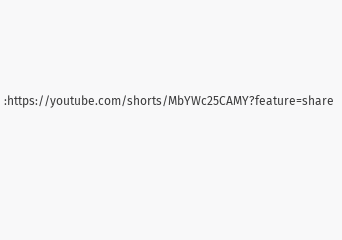:https://youtube.com/shorts/MbYWc25CAMY?feature=share